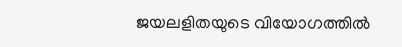ജയലളിതയുടെ വിയോഗത്തിൽ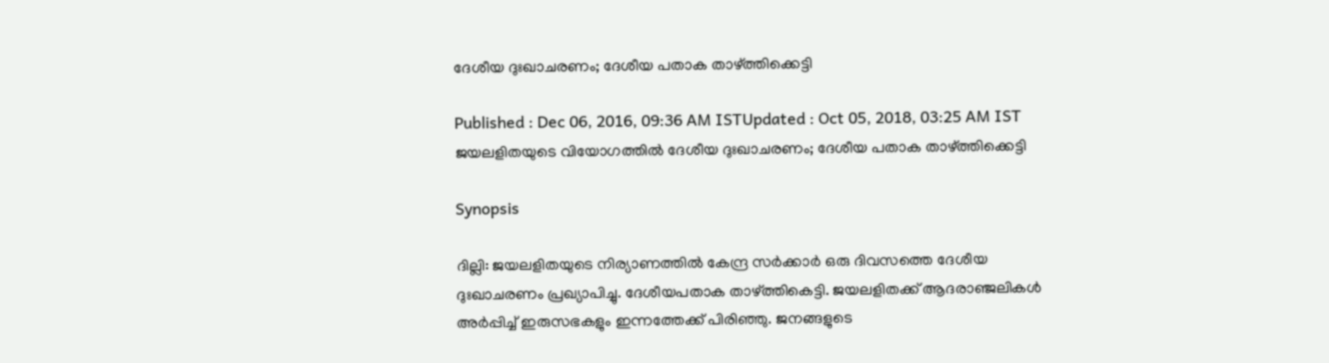ദേശീയ ദുഃഖാചരണം; ദേശീയ പതാക താഴ്ത്തിക്കെട്ടി

Published : Dec 06, 2016, 09:36 AM ISTUpdated : Oct 05, 2018, 03:25 AM IST
ജയലളിതയുടെ വിയോഗത്തിൽ ദേശീയ ദുഃഖാചരണം; ദേശീയ പതാക താഴ്ത്തിക്കെട്ടി

Synopsis

ദില്ലി: ജയലളിതയുടെ നിര്യാണത്തിൽ കേന്ദ്ര സര്‍ക്കാർ ഒരു ദിവസത്തെ ദേശീയ ദുഃഖാചരണം പ്രഖ്യാപിച്ചു. ദേശീയപതാക താഴ്ത്തികെട്ടി. ജയലളിതക്ക് ആദരാഞ്ജലികൾ അര്‍പ്പിച്ച് ഇരുസഭകളും ഇന്നത്തേക്ക് പിരിഞ്ഞു. ജനങ്ങളുടെ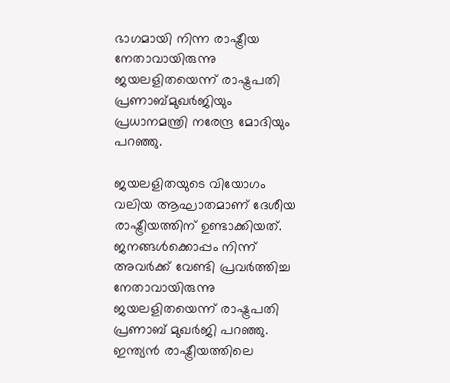ഭാഗമായി നിന്ന രാഷ്ട്രീയ നേതാവായിരുന്നു ജയലളിതയെന്ന് രാഷ്ട്രപതി പ്രണാബ്മുഖര്‍ജിയും പ്രധാനമന്ത്രി നരേന്ദ്ര മോദിയും പറഞ്ഞു.

ജയലളിതയുടെ വിയോഗം വലിയ ആഘാതമാണ് ദേശീയ രാഷ്ട്രീയത്തിന് ഉണ്ടാക്കിയത്. ജനങ്ങൾക്കൊപ്പം നിന്ന് അവര്‍ക്ക് വേണ്ടി പ്രവര്‍ത്തിച്ച നേതാവായിരുന്നു ജയലളിതയെന്ന് രാഷ്ട്രപതി പ്രണാബ് മുഖര്‍ജി പറഞ്ഞു. ഇന്ത്യൻ രാഷ്ട്രീയത്തിലെ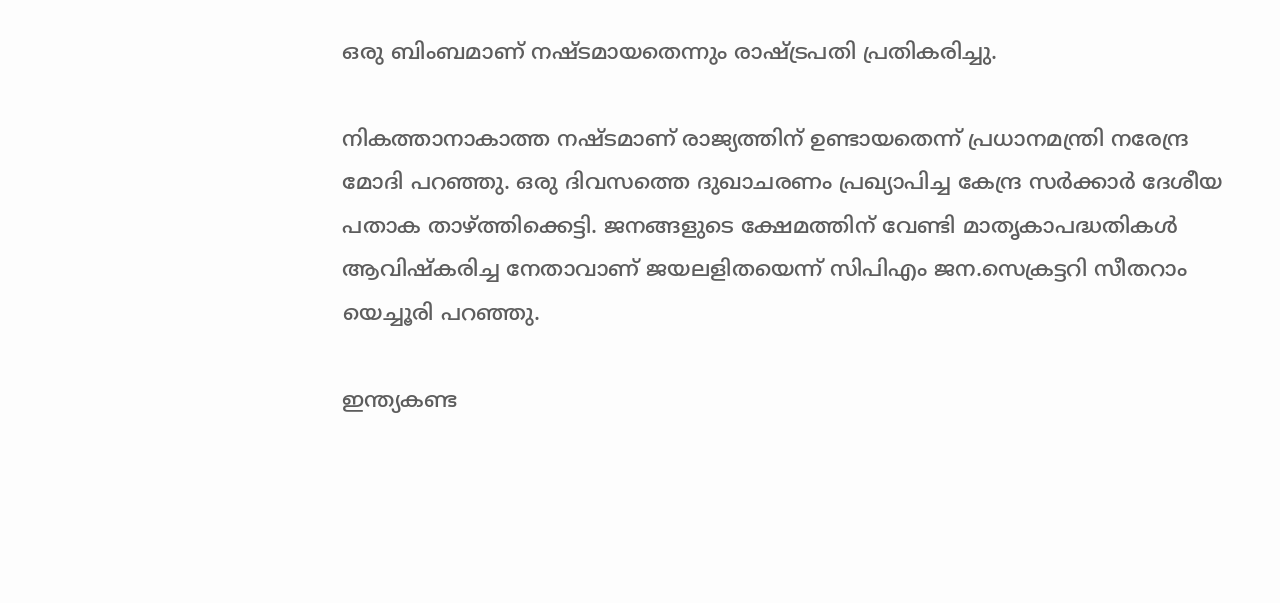ഒരു ബിംബമാണ് നഷ്ടമായതെന്നും രാഷ്ട്രപതി പ്രതികരിച്ചു.

നികത്താനാകാത്ത നഷ്ടമാണ് രാജ്യത്തിന് ഉണ്ടായതെന്ന് പ്രധാനമന്ത്രി നരേന്ദ്ര മോദി പറഞ്ഞു. ഒരു ദിവസത്തെ ദുഖാചരണം പ്രഖ്യാപിച്ച കേന്ദ്ര സര്‍ക്കാർ ദേശീയ പതാക താഴ്ത്തിക്കെട്ടി. ജനങ്ങളുടെ ക്ഷേമത്തിന് വേണ്ടി മാതൃകാപദ്ധതികൾ ആവിഷ്കരിച്ച നേതാവാണ് ജയലളിതയെന്ന് സിപിഎം ജന.സെക്രട്ടറി സീതറാം യെച്ചൂരി പറഞ്ഞു.

ഇന്ത്യകണ്ട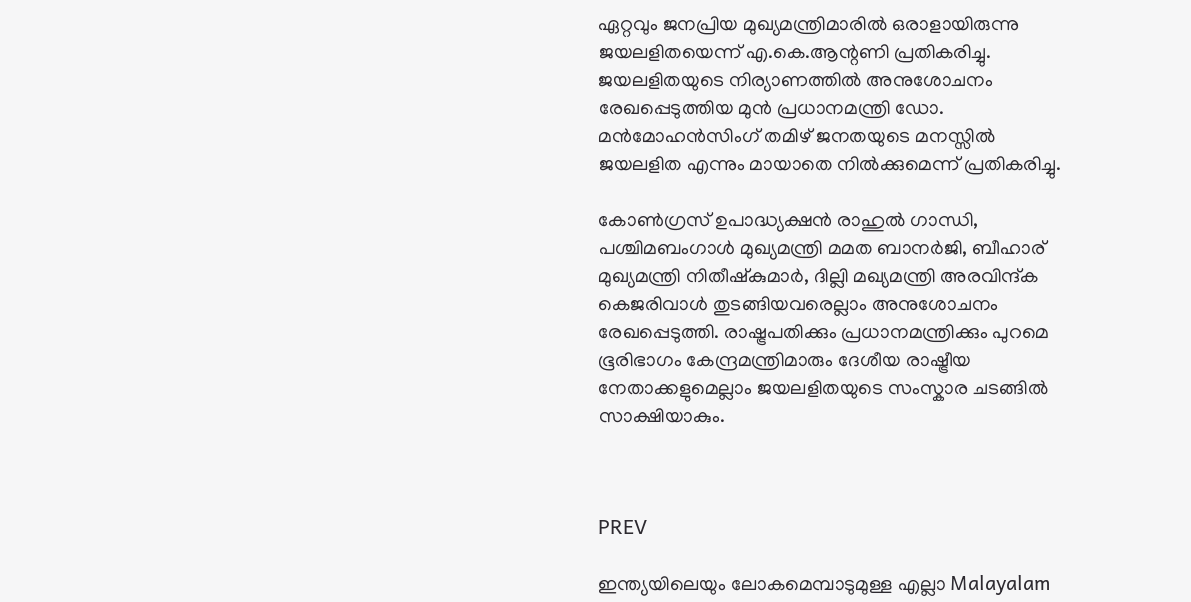ഏറ്റവും ജനപ്രിയ മുഖ്യമന്ത്രിമാരിൽ ഒരാളായിരുന്നു ജയലളിതയെന്ന് എ.കെ.ആന്റണി പ്രതികരിച്ചു. ജയലളിതയുടെ നിര്യാണത്തിൽ അനുശോചനം രേഖപ്പെടുത്തിയ മുൻ പ്രധാനമന്ത്രി ഡോ. മൻമോഹൻസിംഗ് തമിഴ് ജനതയുടെ മനസ്സിൽ ജയലളിത എന്നും മായാതെ നിൽക്കുമെന്ന് പ്രതികരിച്ചു.

കോണ്‍ഗ്രസ് ഉപാദ്ധ്യക്ഷൻ രാഹുൽ ഗാന്ധി, പശ്ചിമബംഗാൾ മുഖ്യമന്ത്രി മമത ബാനര്‍ജി, ബീഹാര് മുഖ്യമന്ത്രി നിതീഷ്കുമാര്‍, ദില്ലി മഖ്യമന്ത്രി അരവിന്ദ്ക കെജരിവാൾ തുടങ്ങിയവരെല്ലാം അനുശോചനം രേഖപ്പെടുത്തി. രാഷ്ട്രപതിക്കും പ്രധാനമന്ത്രിക്കും പുറമെ ഭൂരിഭാഗം കേന്ദ്രമന്ത്രിമാരും ദേശീയ രാഷ്ട്രീയ നേതാക്കളുമെല്ലാം ജയലളിതയുടെ സംസ്കാര ചടങ്ങിൽ സാക്ഷിയാകും.



PREV

ഇന്ത്യയിലെയും ലോകമെമ്പാടുമുള്ള എല്ലാ Malayalam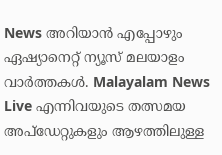News അറിയാൻ എപ്പോഴും ഏഷ്യാനെറ്റ് ന്യൂസ് മലയാളം വാർത്തകൾ. Malayalam News Live എന്നിവയുടെ തത്സമയ അപ്‌ഡേറ്റുകളും ആഴത്തിലുള്ള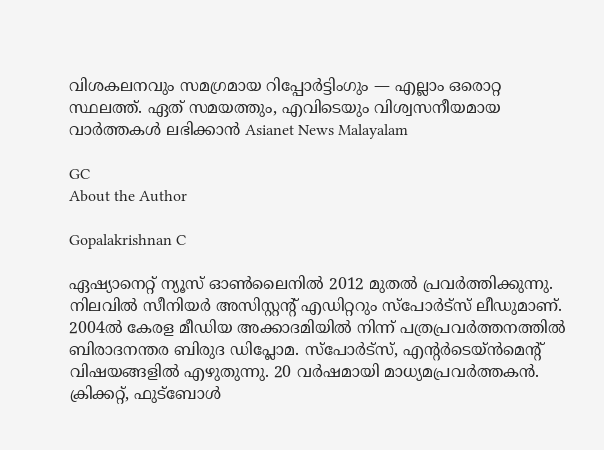വിശകലനവും സമഗ്രമായ റിപ്പോർട്ടിംഗും — എല്ലാം ഒരൊറ്റ സ്ഥലത്ത്. ഏത് സമയത്തും, എവിടെയും വിശ്വസനീയമായ വാർത്തകൾ ലഭിക്കാൻ Asianet News Malayalam

GC
About the Author

Gopalakrishnan C

ഏഷ്യാനെറ്റ് ന്യൂസ് ഓണ്‍ലൈനില്‍ 2012 മുതല്‍ പ്രവര്‍ത്തിക്കുന്നു. നിലവില്‍ സീനിയര്‍ അസിസ്റ്റന്‍റ് എഡിറ്ററും സ്പോർട്സ് ലീഡുമാണ്. 2004ൽ കേരള മീഡിയ അക്കാദമിയില്‍ നിന്ന് പത്രപ്രവര്‍ത്തനത്തില്‍ ബിരാദനന്തര ബിരുദ ഡിപ്ലോമ. സ്പോര്‍ട്സ്, എന്‍റര്‍ടെയ്ൻമെന്‍റ് വിഷയങ്ങളില്‍ എഴുതുന്നു. 20 വര്‍ഷമായി മാധ്യമപ്രവര്‍ത്തകൻ. ക്രിക്കറ്റ്, ഫുട്ബോള്‍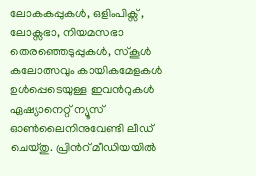ലോകകപ്പുകൾ, ഒളിംപിക്സ് , ലോക്സഭാ, നിയമസഭാ തെരഞ്ഞെടുപ്പുകള്‍, സ്കൂള്‍ കലോത്സവും കായികമേളകള്‍ ഉള്‍പ്പെടെയുള്ള ഇവന്‍റുകള്‍ ഏഷ്യാനെറ്റ് ന്യൂസ് ഓണ്‍ലൈനിനുവേണ്ടി ലീഡ് ചെയ്തു. പ്രിന്‍റ് മീഡിയയില്‍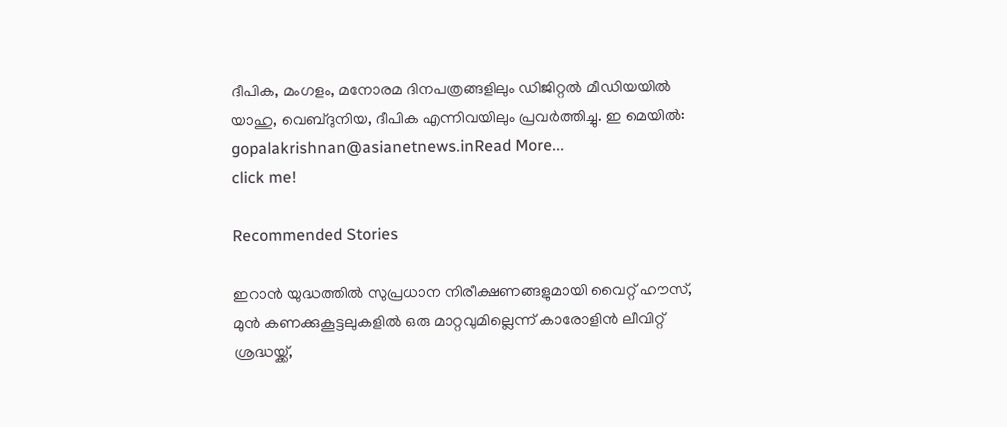ദീപിക, മംഗളം, മനോരമ ദിനപത്രങ്ങളിലും ഡിജിറ്റൽ മീഡിയയില്‍ യാഹു, വെബ്ദുനിയ, ദീപിക എന്നിവയിലും പ്രവര്‍ത്തിച്ചു. ഇ മെയില്‍: gopalakrishnan@asianetnews.inRead More...
click me!

Recommended Stories

ഇറാൻ യുദ്ധത്തിൽ സുപ്രധാന നിരീക്ഷണങ്ങളുമായി വൈറ്റ് ഹൗസ്, മുൻ കണക്കുകൂട്ടലുകളിൽ ഒരു മാറ്റവുമില്ലെന്ന് കാരോളിൻ ലീവിറ്റ്
ശ്രദ്ധയ്ക്ക്,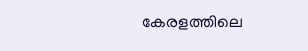കേരളത്തിലെ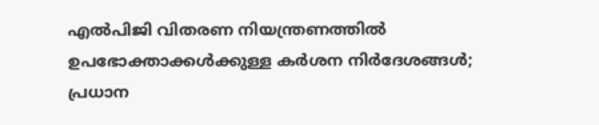എൽപിജി വിതരണ നിയന്ത്രണത്തിൽ ഉപഭോക്താക്കൾക്കുള്ള കർശന നിർദേശങ്ങൾ; പ്രധാന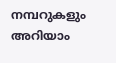നമ്പറുകളും അറിയാം